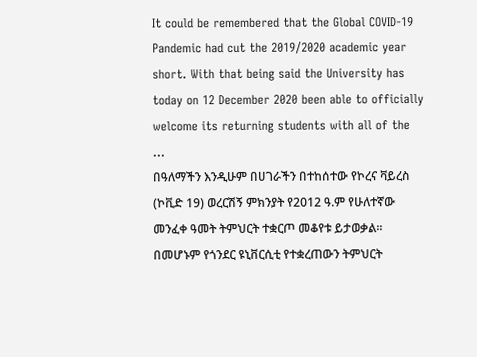It could be remembered that the Global COVID-19 Pandemic had cut the 2019/2020 academic year short. With that being said the University has today on 12 December 2020 been able to officially welcome its returning students with all of the …
በዓለማችን እንዲሁም በሀገራችን በተከሰተው የኮረና ቫይረስ (ኮቪድ 19) ወረርሽኝ ምክንያት የ2012 ዓ.ም የሁለተኛው መንፈቀ ዓመት ትምህርት ተቋርጦ መቆየቱ ይታወቃል፡፡ በመሆኑም የጎንደር ዩኒቨርሲቲ የተቋረጠውን ትምህርት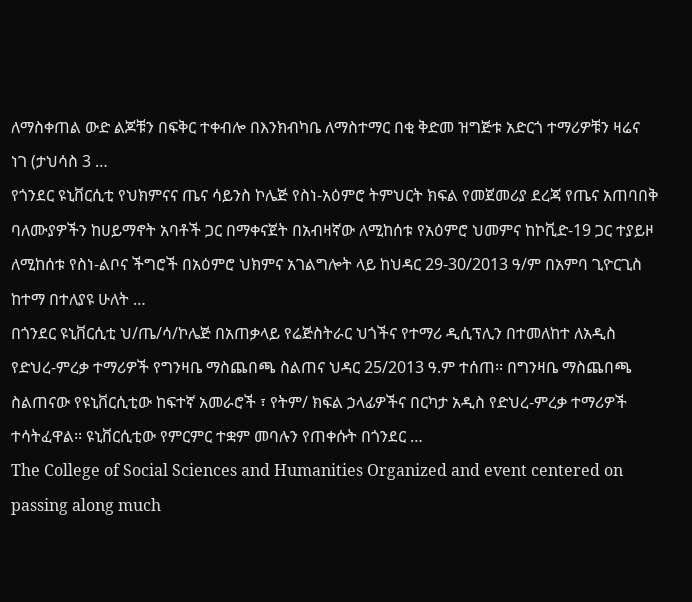ለማስቀጠል ውድ ልጆቹን በፍቅር ተቀብሎ በእንክብካቤ ለማስተማር በቂ ቅድመ ዝግጅቱ አድርጎ ተማሪዎቹን ዛሬና ነገ (ታህሳስ 3 …
የጎንደር ዩኒቨርሲቲ የህክምናና ጤና ሳይንስ ኮሌጅ የስነ-አዕምሮ ትምህርት ክፍል የመጀመሪያ ደረጃ የጤና አጠባበቅ ባለሙያዎችን ከሀይማኖት አባቶች ጋር በማቀናጀት በአብዛኛው ለሚከሰቱ የአዕምሮ ህመምና ከኮቪድ-19 ጋር ተያይዞ ለሚከሰቱ የስነ-ልቦና ችግሮች በአዕምሮ ህክምና አገልግሎት ላይ ከህዳር 29-30/2013 ዓ/ም በአምባ ጊዮርጊስ ከተማ በተለያዩ ሁለት …
በጎንደር ዩኒቨርሲቲ ህ/ጤ/ሳ/ኮሌጅ በአጠቃላይ የሬጅስትራር ህጎችና የተማሪ ዲሲፕሊን በተመለከተ ለአዲስ የድህረ-ምረቃ ተማሪዎች የግንዛቤ ማስጨበጫ ስልጠና ህዳር 25/2013 ዓ.ም ተሰጠ፡፡ በግንዛቤ ማስጨበጫ ስልጠናው የዩኒቨርሲቲው ከፍተኛ አመራሮች ፣ የትም/ ክፍል ኃላፊዎችና በርካታ አዲስ የድህረ-ምረቃ ተማሪዎች ተሳትፈዋል፡፡ ዩኒቨርሲቲው የምርምር ተቋም መባሉን የጠቀሱት በጎንደር …
The College of Social Sciences and Humanities Organized and event centered on passing along much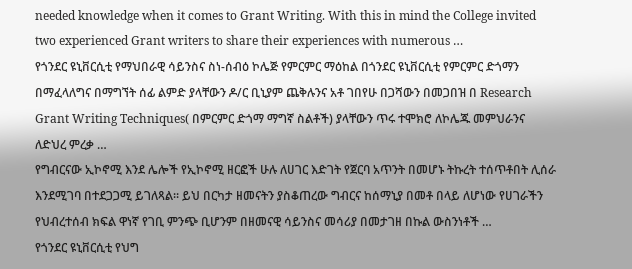needed knowledge when it comes to Grant Writing. With this in mind the College invited two experienced Grant writers to share their experiences with numerous …
የጎንደር ዩኒቨርሲቲ የማህበራዊ ሳይንስና ስነ-ሰብዕ ኮሌጅ የምርምር ማዕከል በጎንደር ዩኒቨርሲቲ የምርምር ድጎማን በማፈላለግና በማግኘት ሰፊ ልምድ ያላቸውን ዶ/ር ቢኒያም ጨቅሉንና አቶ ገበየሁ በጋሻውን በመጋበዝ በ Research Grant Writing Techniques( በምርምር ድጎማ ማግኛ ስልቶች) ያላቸውን ጥሩ ተሞክሮ ለኮሌጁ መምህራንና ለድህረ ምረቃ …
የግብርናው ኢኮኖሚ እንደ ሌሎች የኢኮኖሚ ዘርፎች ሁሉ ለሀገር እድገት የጀርባ አጥንት በመሆኑ ትኩረት ተሰጥቶበት ሊሰራ እንደሚገባ በተደጋጋሚ ይገለጻል፡፡ ይህ በርካታ ዘመናትን ያስቆጠረው ግብርና ከሰማኒያ በመቶ በላይ ለሆነው የሀገራችን የህብረተሰብ ክፍል ዋነኛ የገቢ ምንጭ ቢሆንም በዘመናዊ ሳይንስና መሳሪያ በመታገዘ በኩል ውስንነቶች …
የጎንደር ዩኒቨርሲቲ የህግ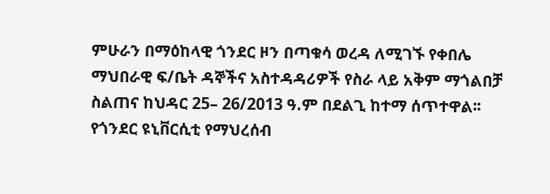ምሁራን በማዕከላዊ ጎንደር ዞን በጣቁሳ ወረዳ ለሚገኙ የቀበሌ ማህበራዊ ፍ/ቤት ዳኞችና አስተዳዳሪዎች የስራ ላይ አቅም ማጎልበቻ ስልጠና ከህዳር 25– 26/2013 ዓ.ም በደልጊ ከተማ ሰጥተዋል፡፡ የጎንደር ዩኒቨርሲቲ የማህረሰብ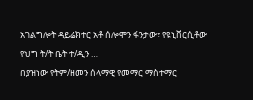አገልግሎት ዳይሬክተር አቶ ሰሎሞን ፋንታው፣ የዩኒቨርሲቶው የህግ ት/ት ቤት ተ/ዲን …
በያዝነው የትም/ዘመን ሰላማዊ የመማር ማስተማር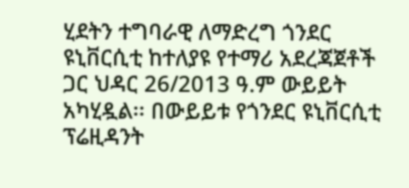ሂደትን ተግባራዊ ለማድረግ ጎንደር ዩኒቨርሲቲ ከተለያዩ የተማሪ አደረጃጀቶች ጋር ህዳር 26/2013 ዓ.ም ውይይት አካሂዷል፡፡ በውይይቱ የጎንደር ዩኒቨርሲቲ ፕሬዚዳንት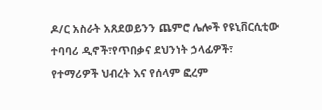ዶ/ር አስራት አጸደወይንን ጨምሮ ሌሎች የዩኒቨርሲቲው ተባባሪ ዲኖች፣የጥበቃና ደህንነት ኃላፊዎች፣ የተማሪዎች ህብረት እና የሰላም ፎረም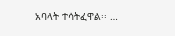አባላት ተሳትፈዋል፡፡ …